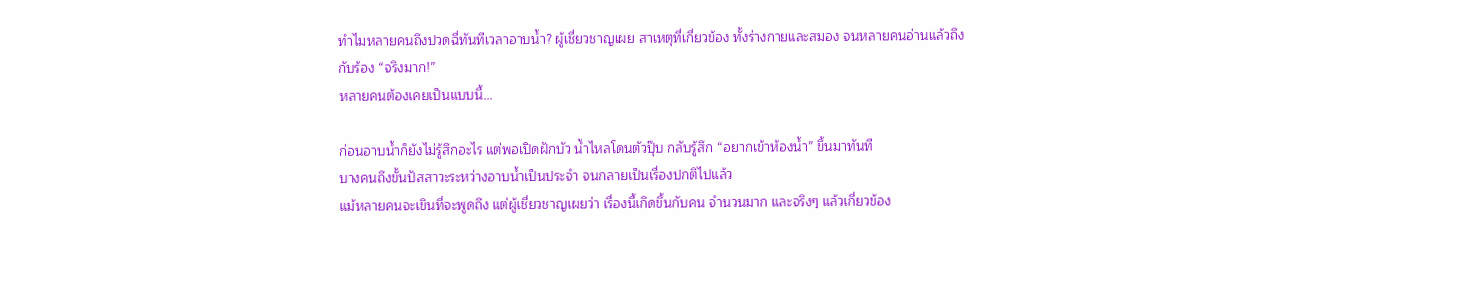ทำไมหลายคนถึงปวดฉี่ทันทีเวลาอาบน้ำ? ผู้เชี่ยวชาญเผย สาเหตุที่เกี่ยวข้อง ทั้งร่างกายและสมอง จนหลายคนอ่านแล้วถึงกับร้อง “จริงมาก!”
หลายคนต้องเคยเป็นแบบนี้…

ก่อนอาบน้ำก็ยังไม่รู้สึกอะไร แต่พอเปิดฝักบัว น้ำไหลโดนตัวปุ๊บ กลับรู้สึก “อยากเข้าห้องน้ำ” ขึ้นมาทันที
บางคนถึงขั้นปัสสาวะระหว่างอาบน้ำเป็นประจำ จนกลายเป็นเรื่องปกติไปแล้ว
แม้หลายคนจะเขินที่จะพูดถึง แต่ผู้เชี่ยวชาญเผยว่า เรื่องนี้เกิดขึ้นกับคน จํานวนมาก และจริงๆ แล้วเกี่ยวข้อง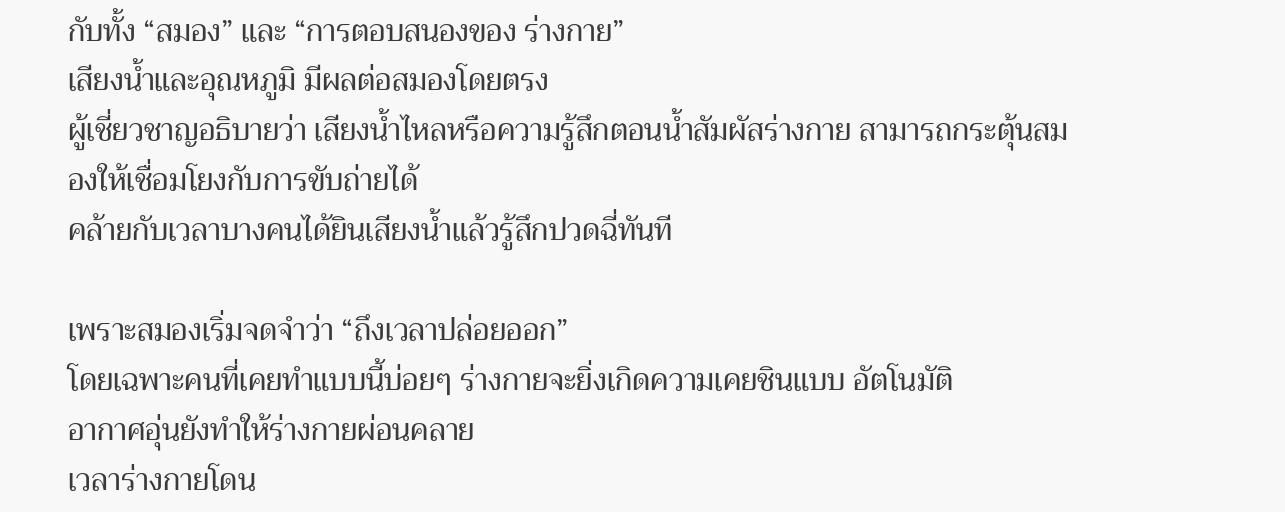กับทั้ง “สมอง” และ “การตอบสนองของ ร่างกาย”
เสียงน้ำและอุณหภูมิ มีผลต่อสมองโดยตรง
ผู้เชี่ยวชาญอธิบายว่า เสียงน้ำไหลหรือความรู้สึกตอนน้ำสัมผัสร่างกาย สามารถกระตุ้นสมองให้เชื่อมโยงกับการขับถ่ายได้
คล้ายกับเวลาบางคนได้ยินเสียงน้ำแล้วรู้สึกปวดฉี่ทันที

เพราะสมองเริ่มจดจำว่า “ถึงเวลาปล่อยออก”
โดยเฉพาะคนที่เคยทำแบบนี้บ่อยๆ ร่างกายจะยิ่งเกิดความเคยชินแบบ อัตโนมัติ
อากาศอุ่นยังทำให้ร่างกายผ่อนคลาย
เวลาร่างกายโดน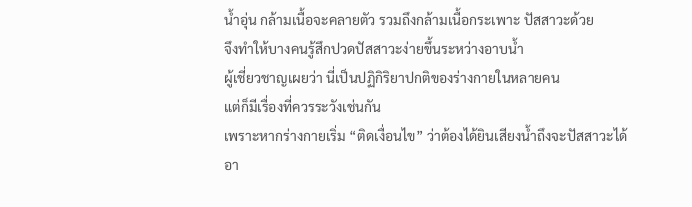น้ำอุ่น กล้ามเนื้อจะคลายตัว รวมถึงกล้ามเนื้อกระเพาะ ปัสสาวะด้วย
จึงทำให้บางคนรู้สึกปวดปัสสาวะง่ายขึ้นระหว่างอาบน้ำ
ผู้เชี่ยวชาญเผยว่า นี่เป็นปฏิกิริยาปกติของร่างกายในหลายคน
แต่ก็มีเรื่องที่ควรระวังเช่นกัน
เพราะหากร่างกายเริ่ม “ติดเงื่อนไข” ว่าต้องได้ยินเสียงน้ำถึงจะปัสสาวะได้
อา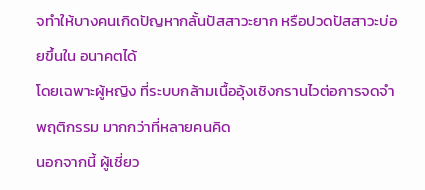จทำให้บางคนเกิดปัญหากลั้นปัสสาวะยาก หรือปวดปัสสาวะบ่อยขึ้นใน อนาคตได้
โดยเฉพาะผู้หญิง ที่ระบบกล้ามเนื้ออุ้งเชิงกรานไวต่อการจดจำพฤติกรรม มากกว่าที่หลายคนคิด
นอกจากนี้ ผู้เชี่ยว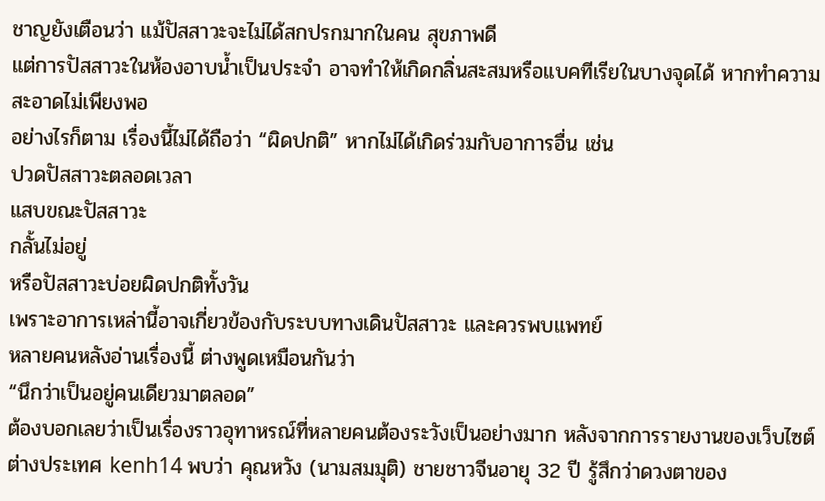ชาญยังเตือนว่า แม้ปัสสาวะจะไม่ได้สกปรกมากในคน สุขภาพดี
แต่การปัสสาวะในห้องอาบน้ำเป็นประจำ อาจทำให้เกิดกลิ่นสะสมหรือแบคทีเรียในบางจุดได้ หากทําความสะอาดไม่เพียงพอ
อย่างไรก็ตาม เรื่องนี้ไม่ได้ถือว่า “ผิดปกติ” หากไม่ได้เกิดร่วมกับอาการอื่น เช่น
ปวดปัสสาวะตลอดเวลา
แสบขณะปัสสาวะ
กลั้นไม่อยู่
หรือปัสสาวะบ่อยผิดปกติทั้งวัน
เพราะอาการเหล่านี้อาจเกี่ยวข้องกับระบบทางเดินปัสสาวะ และควรพบแพทย์
หลายคนหลังอ่านเรื่องนี้ ต่างพูดเหมือนกันว่า
“นึกว่าเป็นอยู่คนเดียวมาตลอด”
ต้องบอกเลยว่าเป็นเรื่องราวอุทาหรณ์ที่หลายคนต้องระวังเป็นอย่างมาก หลังจากการรายงานของเว็บไซต์ต่างประเทศ kenh14 พบว่า คุณหวัง (นามสมมุติ) ชายชาวจีนอายุ 32 ปี รู้สึกว่าดวงตาของ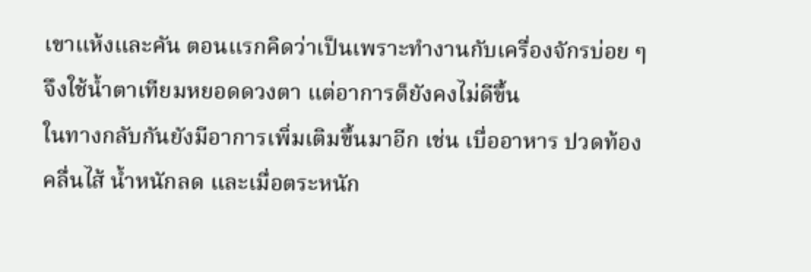เขาแห้งและคัน ตอนแรกคิดว่าเป็นเพราะทำงานกับเครื่องจักรบ่อย ๆ จึงใช้น้ำตาเทียมหยอดดวงตา แต่อาการด็ยังคงไม่ดีขึ้น
ในทางกลับกันยังมีอาการเพิ่มเติมขึ้นมาอีก เช่น เบื่ออาหาร ปวดท้อง คลื่นไส้ น้ำหนักลด และเมื่อตระหนัก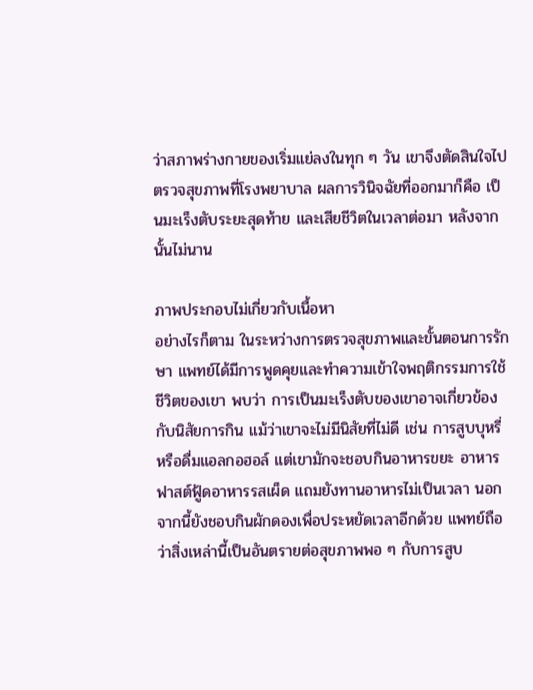ว่าสภาพร่างกายของเริ่มแย่ลงในทุก ๆ วัน เขาจึงตัดสินใจไปตรวจสุขภาพที่โรงพยาบาล ผลการวินิจฉัยที่ออกมาก็คือ เป็นมะเร็งตับระยะสุดท้าย และเสียชีวิตในเวลาต่อมา หลังจากนั้นไม่นาน

ภาพประกอบไม่เกี่ยวกับเนื้อหา
อย่างไรก็ตาม ในระหว่างการตรวจสุขภาพและขั้นตอนการรักษา แพทย์ได้มีการพูดคุยและทำความเข้าใจพฤติกรรมการใช้ชีวิตของเขา พบว่า การเป็นมะเร็งตับของเขาอาจเกี่ยวข้องกับนิสัยการกิน แม้ว่าเขาจะไม่มีนิสัยที่ไม่ดี เช่น การสูบบุหรี่ หรือดื่มแอลกอฮอล์ แต่เขามักจะชอบกินอาหารขยะ อาหารฟาสต์ฟู้ดอาหารรสเผ็ด แถมยังทานอาหารไม่เป็นเวลา นอกจากนี้ยังชอบกินผักดองเพื่อประหยัดเวลาอีกด้วย แพทย์ถือว่าสิ่งเหล่านี้เป็นอันตรายต่อสุขภาพพอ ๆ กับการสูบ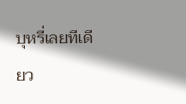บุหรี่เลยทีเดียว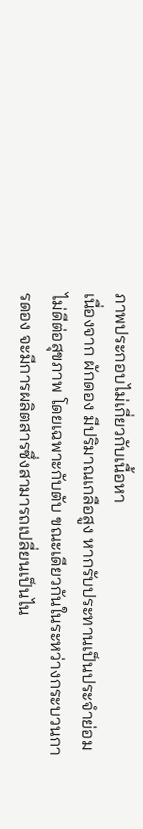ภาพประกอบไม่เกี่ยวกับเนื้อหา
เนื่องจาก ผักดอง มีปริมาณเกลือสูง หากรับประทานเป็นประจำย่อมไม่ดีต่อสุขภาพ โดยเฉพาะกับตับ ขณะเดียวกันในระหว่างกระบวนการดอง จะมีการผลิตสารซึ่งสามารถเปลี่ยนเป็นไน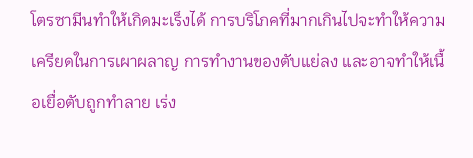โตรซามีนทำให้เกิดมะเร็งได้ การบริโภคที่มากเกินไปจะทำให้ความเครียดในการเผาผลาญ การทำงานของตับแย่ลง และอาจทำให้เนื้อเยื่อตับถูกทำลาย เร่ง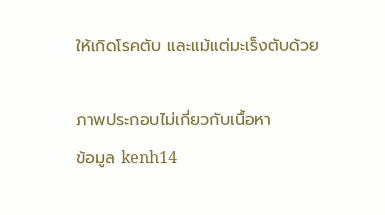ให้เกิดโรคตับ และแม้แต่มะเร็งตับด้วย

ภาพประกอบไม่เกี่ยวกับเนื้อหา
ข้อมูล kenh14